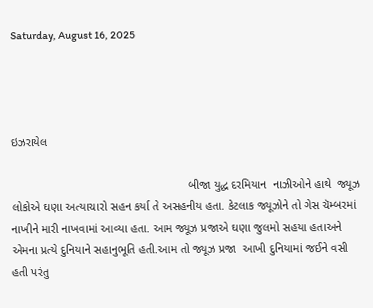Saturday, August 16, 2025




ઇઝરાયેલ

                                                      બીજા યુદ્ધ દરમિયાન  નાઝીઓને હાથે  જ્યૂઝ લોકોએ ઘણા અત્યાચારો સહન કર્યા તે અસહનીય હતા. કેટલાક જ્યૂઝોને તો ગેસ ચૅમ્બરમાં નાખીને મારી નાખવામાં આવ્યા હતા. આમ જ્યૂઝ પ્રજાએ ઘણા જુલમો સહયા હતાઅને એમના પ્રત્યે દુનિયાને સહાનુભૂતિ હતી.આમ તો જ્યૂઝ પ્રજા  આખી દુનિયામાં જઈને વસી  હતી પરંતુ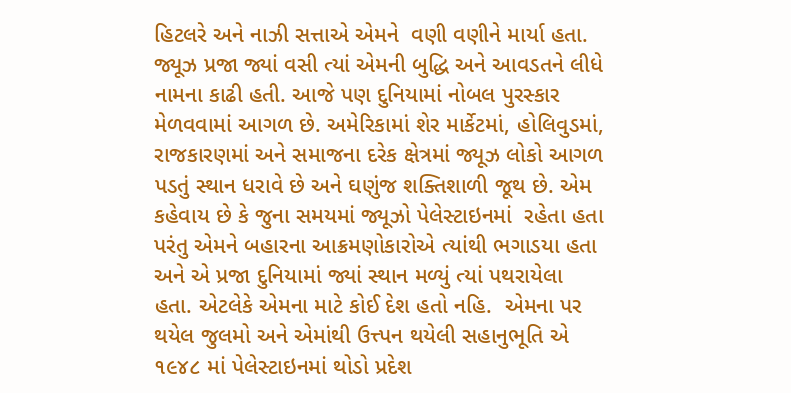હિટલરે અને નાઝી સત્તાએ એમને  વણી વણીને માર્યા હતા.  જ્યૂઝ પ્રજા જ્યાં વસી ત્યાં એમની બુદ્ધિ અને આવડતને લીધે નામના કાઢી હતી. આજે પણ દુનિયામાં નોબલ પુરસ્કાર મેળવવામાં આગળ છે. અમેરિકામાં શેર માર્કેટમાં, હોલિવુડમાં, રાજકારણમાં અને સમાજના દરેક ક્ષેત્રમાં જ્યૂઝ લોકો આગળ પડતું સ્થાન ધરાવે છે અને ઘણુંજ શક્તિશાળી જૂથ છે. એમ કહેવાય છે કે જુના સમયમાં જ્યૂઝો પેલેસ્ટાઇનમાં  રહેતા હતા પરંતુ એમને બહારના આક્રમણોકારોએ ત્યાંથી ભગાડયા હતા અને એ પ્રજા દુનિયામાં જ્યાં સ્થાન મળ્યું ત્યાં પથરાયેલા હતા. એટલેકે એમના માટે કોઈ દેશ હતો નહિ.  એમના પર થયેલ જુલમો અને એમાંથી ઉત્ત્પન થયેલી સહાનુભૂતિ એ ૧૯૪૮ માં પેલેસ્ટાઇનમાં થોડો પ્રદેશ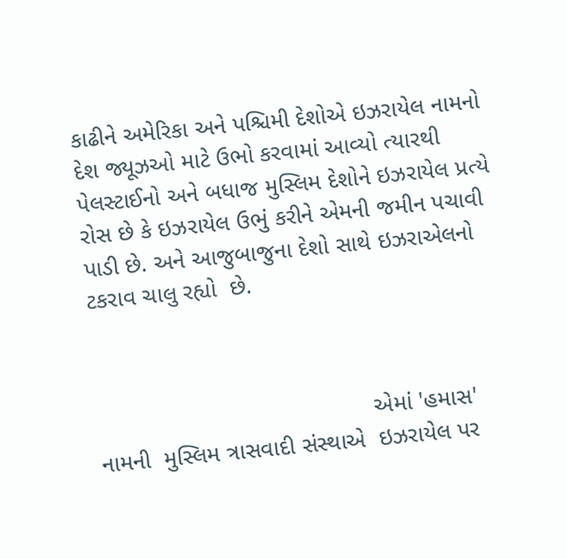કાઢીને અમેરિકા અને પશ્ચિમી દેશોએ ઇઝરાયેલ નામનો દેશ જ્યૂઝઓ માટે ઉભો કરવામાં આવ્યો ત્યારથી પેલસ્ટાઈનો અને બધાજ મુસ્લિમ દેશોને ઇઝરાયેલ પ્રત્યે રોસ છે કે ઇઝરાયેલ ઉભું કરીને એમની જમીન પચાવી પાડી છે. અને આજુબાજુના દેશો સાથે ઇઝરાએલનો  ટકરાવ ચાલુ રહ્યો  છે.



                                          એમાં 'હમાસ' નામની  મુસ્લિમ ત્રાસવાદી સંસ્થાએ  ઇઝરાયેલ પર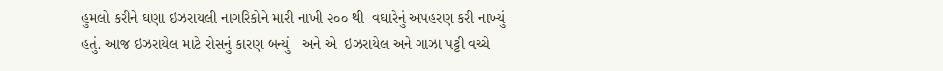હુમલો કરીને ઘણા ઇઝરાયલી નાગરિકોને મારી નાખી ૨૦૦ થી  વઘારેનું અપહરણ કરી નાખ્યું  હતું. આજ ઇઝરાયેલ માટે રોસનું કારણ બન્યું   અને એ  ઇઝરાયેલ અને ગાઝા પટ્ટી વચ્ચે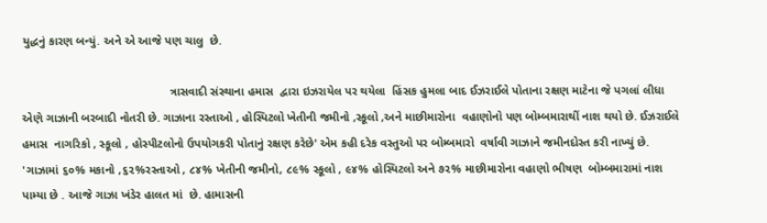યુદ્ધનું કારણ બન્યું. અને એ આજે પણ ચાલુ  છે.

                                             ત્રાસવાદી સંસ્થાના હમાસ  દ્વારા ઇઝરાયેલ પર થયેલા  હિંસક હુમલા બાદ ઈઝરાઈલે પોતાના રક્ષણ માટેના જે પગલાં લીધા એણે ગાઝાની બરબાદી નોતરી છે. ગાઝાના રસ્તાઓ , હોસ્પિટલો ખેતીની જમીનો ,સ્કૂલો ,અને માછીમારોના  વહાણોનો પણ બોમ્બમારાથીં નાશ થયો છે. ઈઝરાઈલે હમાસ  નાગરિકો , સ્કૂલો , હોસ્પીટલોનો ઉપયોગકરી પોતાનું રક્ષણ કરેછે' એમ કહી દરેક વસ્તુઓ પર બોમ્બમારો  વર્ષાવી ગાઝાને જમીનદોસ્ત કરી નાખ્યું છે. 'ગાઝામાં ૬૦% મકાનો ,૬૨%રસ્તાઓ , ૮૪% ખેતીની જમીનો, ૮૯% સ્કૂલો , ૯૪% હોસ્પિટલો અને ૭૨% માછીમારોના વહાણો ભીષણ  બોમ્બમારામાં નાશ પામ્યા છે . આજે ગાઝા ખંડેર હાલત માં  છે. હામાસની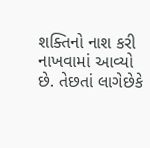શક્તિનો નાશ કરી નાખવામાં આવ્યો છે. તેછતાં લાગેછેકે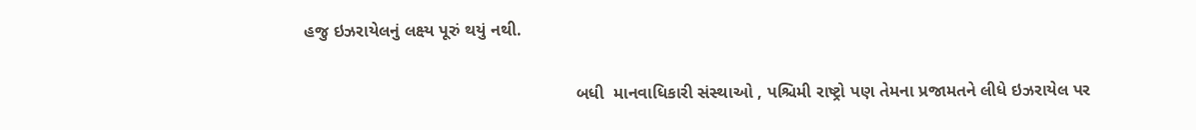હજુ ઇઝરાયેલનું લક્ષ્ય પૂરું થયું નથી.

                                                         બધી  માનવાધિકારી સંસ્થાઓ , પશ્ચિમી રાષ્ટ્રો પણ તેમના પ્રજામતને લીધે ઇઝરાયેલ પર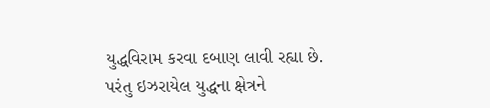યુદ્ધવિરામ કરવા દબાણ લાવી રહ્યા છે. પરંતુ ઇઝરાયેલ યુદ્ધના ક્ષેત્રને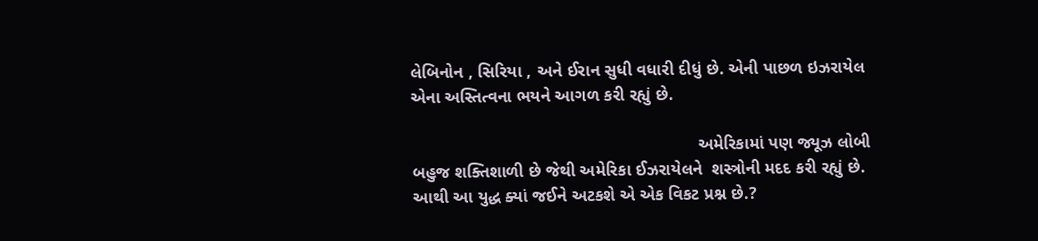લેબિનોન , સિરિયા , અને ઈરાન સુધી વધારી દીધું છે. એની પાછળ ઇઝરાયેલ એના અસ્તિત્વના ભયને આગળ કરી રહ્યું છે.

                                                            અમેરિકામાં પણ જ્યૂઝ લોબી બહુજ શક્તિશાળી છે જેથી અમેરિકા ઈઝરાયેલને  શસ્ત્રોની મદદ કરી રહ્યું છે. આથી આ યુદ્ધ ક્યાં જઈને અટકશે એ એક વિકટ પ્રશ્ન છે.?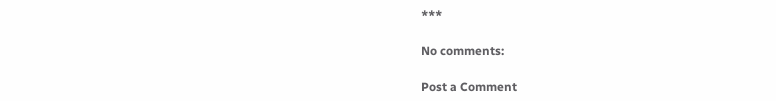***

No comments:

Post a Comment